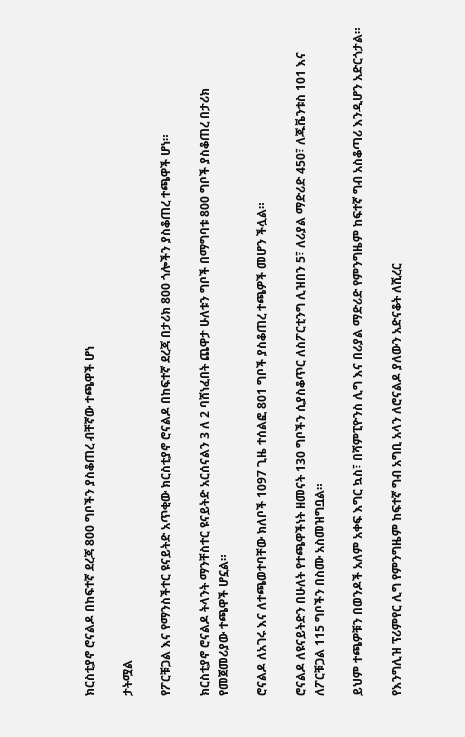ክርስቲያኖ ሮናልዶ በከፍተኛ ደረጃ 800 ግቦችን ያስቆጠረ ብቸኛው ተጫዋች ሆነ

ታትሟል

የፖርቹጋል እና የማንስችተር ዩናይትድ አጥቂው ክርስቲያኖ ሮናልዶ በከፍተኛ ደረጃ በታሪክ 800 ጎሎችን ያስቆጠረ ተጫዋች ሆነ።

ክርስቲያኖ ሮናልዶ ትላንት ማንቸስተር ዩናይትድ አርሰናልን 3 ለ 2 ባሸነፈበት ጨዋታ ሁለቱን ግቦች በማግባቱ 800 ግቦች ያስቆጠረ በታሪክ የመጀመሪያው ተጫዋች ሆኗል።

ሮናልዶ ለአገሩ እና ለተጫወተባቸው ክለቦች 1097 ጊዜ ተሰልፎ 801 ግቦች ያስቆጠረ ተጫዎች መሆን ችሏል።

ሮናልዶ ለዩናይትድን በሁለት የተጫዋችነት ዘመናት 130 ግቦችን ሲያስቆጥር ለስፖርቲንግ ሊዝበን 5፣ ለሪያል ማድሪድ 450፣ ለጁቬንቱስ 101 እና ለፖርቹጋል 115 ግቦችን በስሙ አስመዝግቧል።

ይህም ተጫዎቹን በወንዶች አለም አቀፍ እግር ኳስ፣ በሻምፒዮንስ ሊግ እና በሪያል ማድሪድ የምንግዜም ከፍተኛ ግብ አስቆጣሪ እንዲሆን አድርጎታል።

የእንግሊዝ ፕሪምየር ሊግ የምንግዜም ከፍተኛ ግብ አግቢ አላን ለሮናልዶ ያለውን አድናቆት ለሺረር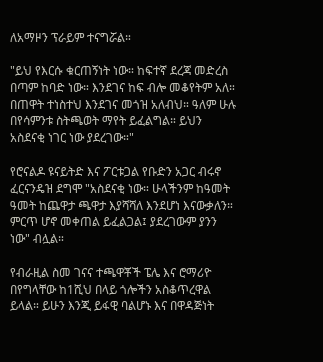ለአማዞን ፕራይም ተናግሯል።

"ይህ የእርሱ ቁርጠኝነት ነው። ከፍተኛ ደረጃ መድረስ በጣም ከባድ ነው። እንደገና ከፍ ብሎ መቆየትም አለ። በጠዋት ተነስተህ እንደገና መጎዝ አለብህ። ዓለም ሁሉ በየሳምንቱ ስትጫወት ማየት ይፈልግል። ይህን አስደናቂ ነገር ነው ያደረገው።"

የሮናልዶ ዩናይትድ እና ፖርቱጋል የቡድን አጋር ብሩኖ ፈርናንዴዝ ደግሞ "አስደናቂ ነው። ሁላችንም ከዓመት ዓመት ከጨዋታ ጫዋታ እያሻሻለ እንደሆነ እናውቃለን። ምርጥ ሆኖ መቀጠል ይፈልጋል፤ ያደረገውም ያንን ነው" ብሏል።

የብራዚል ስመ ገናና ተጫዋቾች ፔሌ እና ሮማሪዮ በየግላቸው ከ1ሺህ በላይ ጎሎችን አስቆጥረዋል ይላል። ይሁን እንጂ ይፋዊ ባልሆኑ እና በዋዳጅነት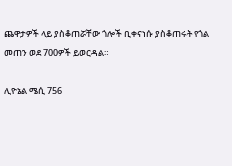ጨዋታዎች ላይ ያስቆጠሯቸው ጎሎች ቢቀናነሱ ያስቆጠሩት የጎል መጠን ወደ 700ዎች ይወርዳል።

ሊዮኔል ሜሲ 756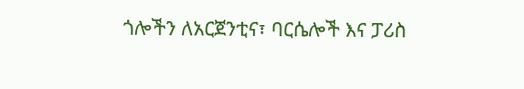ጎሎችን ለአርጀንቲና፣ ባርሴሎች እና ፓሪስ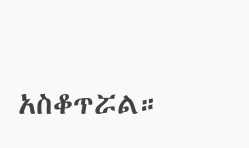አስቆጥሯል።